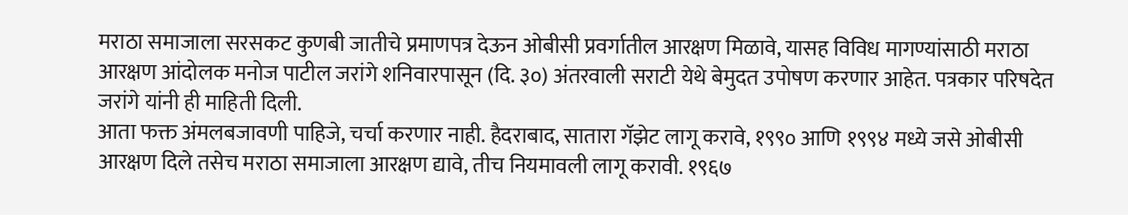मराठा समाजाला सरसकट कुणबी जातीचे प्रमाणपत्र देऊन ओबीसी प्रवर्गातील आरक्षण मिळावे, यासह विविध मागण्यांसाठी मराठा आरक्षण आंदोलक मनोज पाटील जरांगे शनिवारपासून (दि. ३०) अंतरवाली सराटी येथे बेमुदत उपोषण करणार आहेत. पत्रकार परिषदेत जरांगे यांनी ही माहिती दिली.
आता फक्त अंमलबजावणी पाहिजे, चर्चा करणार नाही. हैदराबाद, सातारा गॅझेट लागू करावे, १९९० आणि १९९४ मध्ये जसे ओबीसी आरक्षण दिले तसेच मराठा समाजाला आरक्षण द्यावे, तीच नियमावली लागू करावी. १९६७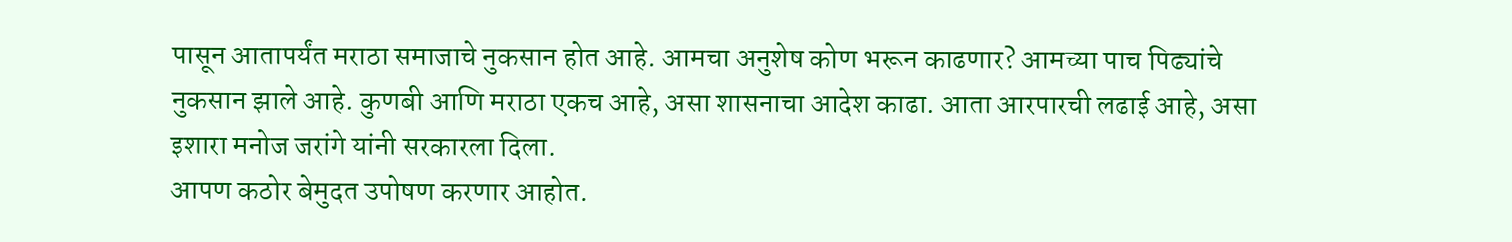पासून आतापर्यंत मराठा समाजाचे नुकसान होत आहे. आमचा अनुशेष कोण भरून काढणार? आमच्या पाच पिढ्यांचे नुकसान झाले आहे. कुणबी आणि मराठा एकच आहे, असा शासनाचा आदेश काढा. आता आरपारची लढाई आहे, असा इशारा मनोज जरांगे यांनी सरकारला दिला.
आपण कठोर बेमुदत उपोषण करणार आहोत.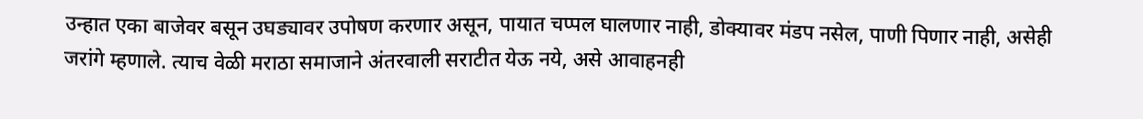उन्हात एका बाजेवर बसून उघड्यावर उपोषण करणार असून, पायात चप्पल घालणार नाही, डोक्यावर मंडप नसेल, पाणी पिणार नाही, असेही जरांगे म्हणाले. त्याच वेळी मराठा समाजाने अंतरवाली सराटीत येऊ नये, असे आवाहनही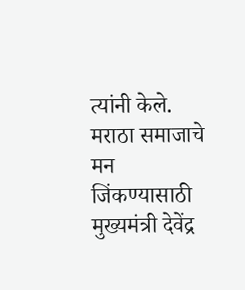त्यांनी केले. मराठा समाजाचे मन जिंकण्यासाठी मुख्यमंत्री देवेंद्र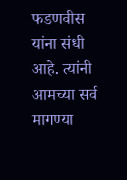फडणवीस यांना संधी आहे. त्यांनी आमच्या सर्व मागण्या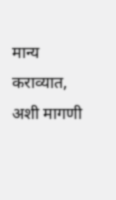मान्य कराव्यात, अशी मागणी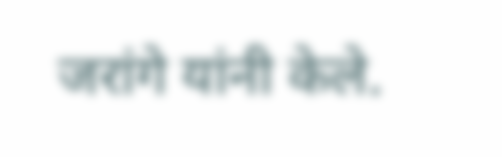जरांगे यांनी केले.